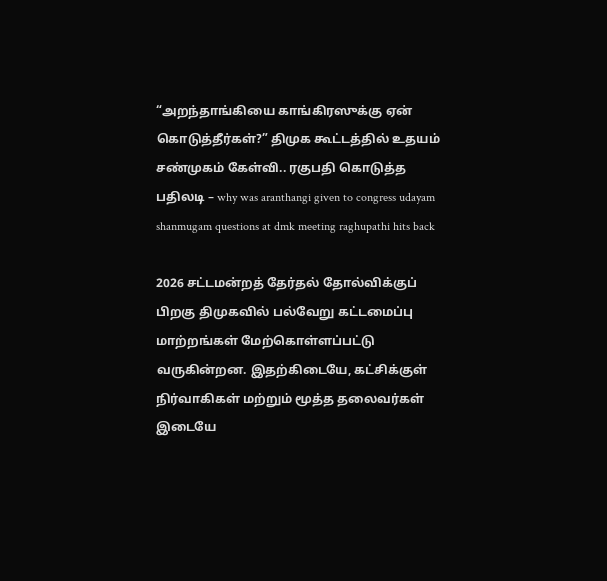“அறந்தாங்கியை காங்கிரஸுக்கு ஏன் கொடுத்தீர்கள்?” திமுக கூட்டத்தில் உதயம் சண்முகம் கேள்வி.. ரகுபதி கொடுத்த பதிலடி – why was aranthangi given to congress udayam shanmugam questions at dmk meeting raghupathi hits back

2026 சட்டமன்றத் தேர்தல் தோல்விக்குப் பிறகு திமுகவில் பல்வேறு கட்டமைப்பு மாற்றங்கள் மேற்கொள்ளப்பட்டு வருகின்றன. இதற்கிடையே, கட்சிக்குள் நிர்வாகிகள் மற்றும் மூத்த தலைவர்கள் இடையே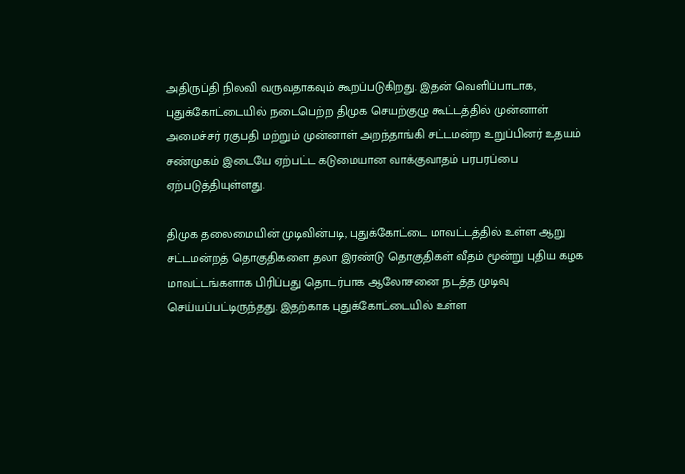அதிருப்தி நிலவி வருவதாகவும் கூறப்படுகிறது. இதன் வெளிப்பாடாக, புதுக்கோட்டையில் நடைபெற்ற திமுக செயற்குழு கூட்டத்தில் முன்னாள் அமைச்சர் ரகுபதி மற்றும் முன்னாள் அறந்தாங்கி சட்டமன்ற உறுப்பினர் உதயம் சண்முகம் இடையே ஏற்பட்ட கடுமையான வாக்குவாதம் பரபரப்பை ஏற்படுத்தியுள்ளது.

திமுக தலைமையின் முடிவின்படி, புதுக்கோட்டை மாவட்டத்தில் உள்ள ஆறு சட்டமன்றத் தொகுதிகளை தலா இரண்டு தொகுதிகள் வீதம் மூன்று புதிய கழக மாவட்டங்களாக பிரிப்பது தொடர்பாக ஆலோசனை நடத்த முடிவு செய்யப்பட்டிருந்தது. இதற்காக புதுக்கோட்டையில் உள்ள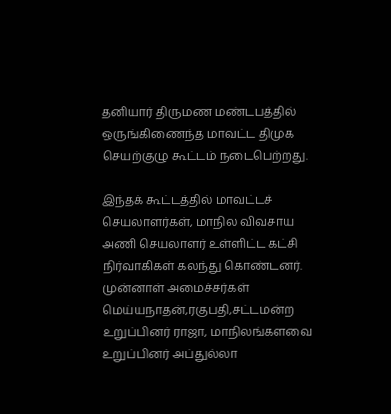தனியார் திருமண மண்டபத்தில் ஒருங்கிணைந்த மாவட்ட திமுக செயற்குழு கூட்டம் நடைபெற்றது.

இந்தக் கூட்டத்தில் மாவட்டச் செயலாளர்கள், மாநில விவசாய அணி செயலாளர் உள்ளிட்ட கட்சி நிர்வாகிகள் கலந்து கொண்டனர். முன்னாள் அமைச்சர்கள் மெய்யநாதன்,ரகுபதி,சட்டமன்ற உறுப்பினர் ராஜா, மாநிலங்களவை உறுப்பினர் அப்துல்லா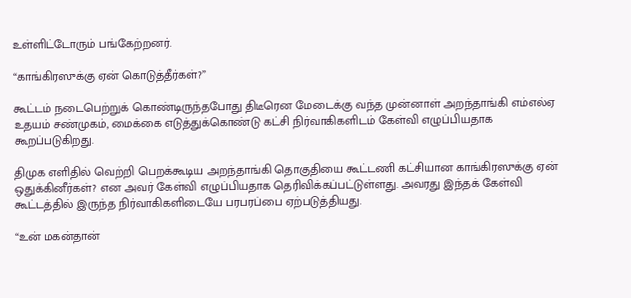உள்ளிட்டோரும் பங்கேற்றனர்.

“காங்கிரஸுக்கு ஏன் கொடுத்தீர்கள்?”

கூட்டம் நடைபெற்றுக் கொண்டிருந்தபோது திடீரென மேடைக்கு வந்த முன்னாள் அறந்தாங்கி எம்எல்ஏ உதயம் சண்முகம், மைக்கை எடுத்துக்கொண்டு கட்சி நிர்வாகிகளிடம் கேள்வி எழுப்பியதாக கூறப்படுகிறது.

திமுக எளிதில் வெற்றி பெறக்கூடிய அறந்தாங்கி தொகுதியை கூட்டணி கட்சியான காங்கிரஸுக்கு ஏன் ஒதுக்கினீர்கள்? என அவர் கேள்வி எழுப்பியதாக தெரிவிக்கப்பட்டுள்ளது. அவரது இந்தக் கேள்வி கூட்டத்தில் இருந்த நிர்வாகிகளிடையே பரபரப்பை ஏற்படுத்தியது.

“உன் மகன்தான்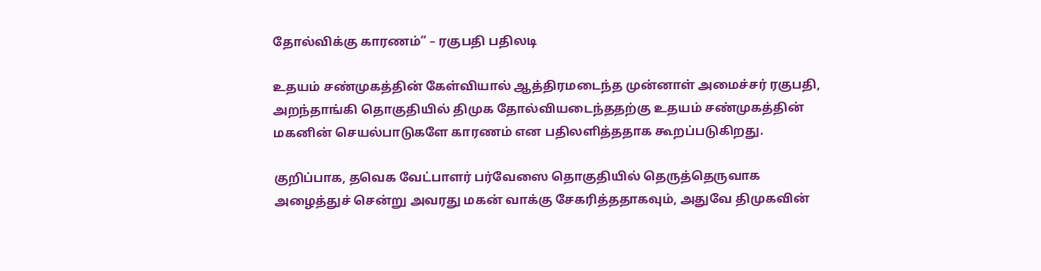தோல்விக்கு காரணம்” – ரகுபதி பதிலடி

உதயம் சண்முகத்தின் கேள்வியால் ஆத்திரமடைந்த முன்னாள் அமைச்சர் ரகுபதி, அறந்தாங்கி தொகுதியில் திமுக தோல்வியடைந்ததற்கு உதயம் சண்முகத்தின் மகனின் செயல்பாடுகளே காரணம் என பதிலளித்ததாக கூறப்படுகிறது.

குறிப்பாக, தவெக வேட்பாளர் பர்வேஸை தொகுதியில் தெருத்தெருவாக அழைத்துச் சென்று அவரது மகன் வாக்கு சேகரித்ததாகவும், அதுவே திமுகவின்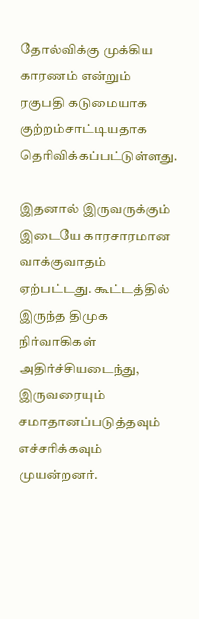தோல்விக்கு முக்கிய காரணம் என்றும் ரகுபதி கடுமையாக குற்றம்சாட்டியதாக தெரிவிக்கப்பட்டுள்ளது.

இதனால் இருவருக்கும் இடையே காரசாரமான வாக்குவாதம் ஏற்பட்டது. கூட்டத்தில் இருந்த திமுக நிர்வாகிகள் அதிர்ச்சியடைந்து, இருவரையும் சமாதானப்படுத்தவும் எச்சரிக்கவும் முயன்றனர்.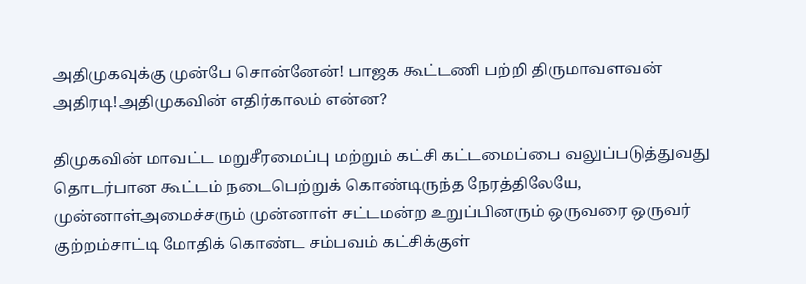அதிமுகவுக்கு முன்பே சொன்னேன்! பாஜக கூட்டணி பற்றி திருமாவளவன் அதிரடி!அதிமுகவின் எதிர்காலம் என்ன?

திமுகவின் மாவட்ட மறுசீரமைப்பு மற்றும் கட்சி கட்டமைப்பை வலுப்படுத்துவது தொடர்பான கூட்டம் நடைபெற்றுக் கொண்டிருந்த நேரத்திலேயே, முன்னாள்அமைச்சரும் முன்னாள் சட்டமன்ற உறுப்பினரும் ஒருவரை ஒருவர் குற்றம்சாட்டி மோதிக் கொண்ட சம்பவம் கட்சிக்குள்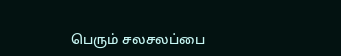பெரும் சலசலப்பை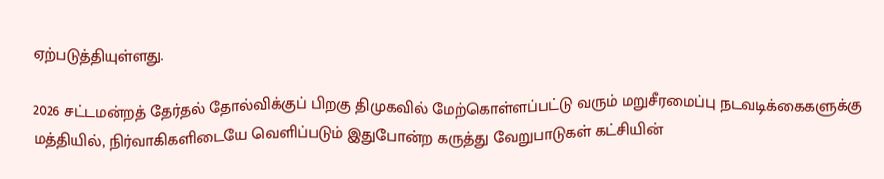ஏற்படுத்தியுள்ளது.

2026 சட்டமன்றத் தேர்தல் தோல்விக்குப் பிறகு திமுகவில் மேற்கொள்ளப்பட்டு வரும் மறுசீரமைப்பு நடவடிக்கைகளுக்கு மத்தியில், நிர்வாகிகளிடையே வெளிப்படும் இதுபோன்ற கருத்து வேறுபாடுகள் கட்சியின்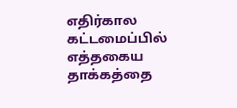எதிர்கால கட்டமைப்பில் எத்தகைய தாக்கத்தை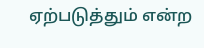ஏற்படுத்தும் என்ற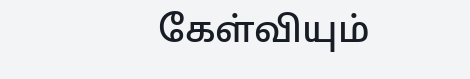கேள்வியும்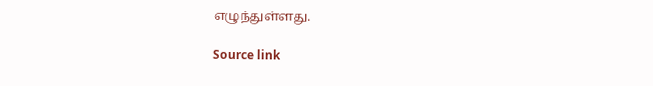எழுந்துள்ளது.

Source link